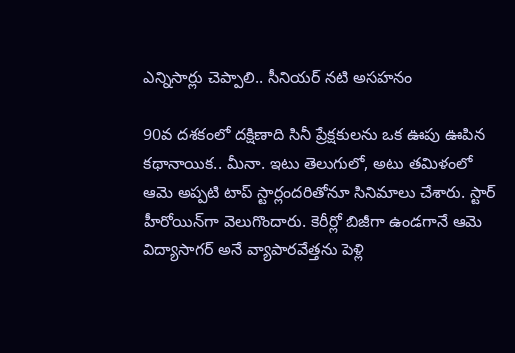ఎన్నిసార్లు చెప్పాలి.. సీనియ‌ర్ న‌టి అస‌హ‌నం

90వ దశకంలో దక్షిణాది సినీ ప్రేక్షకులను ఒక ఊపు ఊపిన కథానాయిక.. మీనా. ఇటు తెలుగులో, అటు తమిళంలో ఆమె అప్పటి టాప్ స్టార్లందరితోనూ సినిమాలు చేశారు. స్టార్ హీరోయిన్‌గా వెలుగొందారు. కెరీర్లో బిజీగా ఉండగానే ఆమె విద్యాసాగర్ అనే వ్యాపారవేత్తను పెళ్లి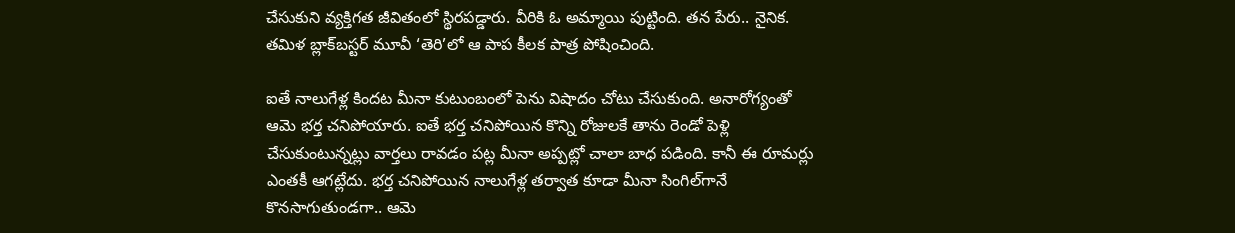చేసుకుని వ్యక్తిగత జీవితంలో స్థిరపడ్డారు. వీరికి ఓ అమ్మాయి పుట్టింది. తన పేరు.. నైనిక. తమిళ బ్లాక్‌బస్టర్ మూవీ ‘తెరి’లో ఆ పాప కీలక పాత్ర పోషించింది.

ఐతే నాలుగేళ్ల కిందట మీనా కుటుంబంలో పెను విషాదం చోటు చేసుకుంది. అనారోగ్యంతో ఆమె భర్త చనిపోయారు. ఐతే భర్త చనిపోయిన కొన్ని రోజులకే తాను రెండో పెళ్లి చేసుకుంటున్నట్లు వార్తలు రావడం ప‌ట్ల మీనా అప్ప‌ట్లో చాలా బాధ ప‌డింది. కానీ ఈ రూమ‌ర్లు ఎంత‌కీ ఆగ‌ట్లేదు. భ‌ర్త చ‌నిపోయిన నాలుగేళ్ల త‌ర్వాత కూడా మీనా సింగిల్‌గానే కొన‌సాగుతుండ‌గా.. ఆమె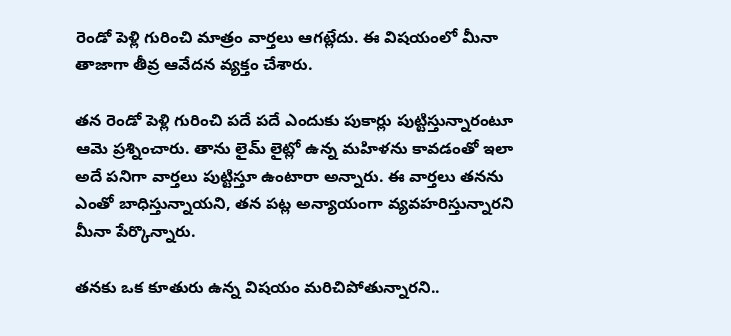రెండో పెళ్లి గురించి మాత్రం వార్త‌లు ఆగ‌ట్లేదు. ఈ విష‌యంలో మీనా తాజాగా తీవ్ర ఆవేద‌న వ్య‌క్తం చేశారు.

త‌న రెండో పెళ్లి గురించి ప‌దే ప‌దే ఎందుకు పుకార్లు పుట్టిస్తున్నారంటూ ఆమె ప్ర‌శ్నించారు. తాను లైమ్ లైట్లో ఉన్న మ‌హిళ‌ను కావ‌డంతో ఇలా అదే ప‌నిగా వార్త‌లు పుట్టిస్తూ ఉంటారా అన్నారు. ఈ వార్త‌లు త‌నను ఎంతో బాధిస్తున్నాయ‌ని, త‌న ప‌ట్ల అన్యాయంగా వ్య‌వ‌హ‌రిస్తున్నార‌ని మీనా పేర్కొన్నారు.

త‌న‌కు ఒక కూతురు ఉన్న విష‌యం మ‌రిచిపోతున్నార‌ని..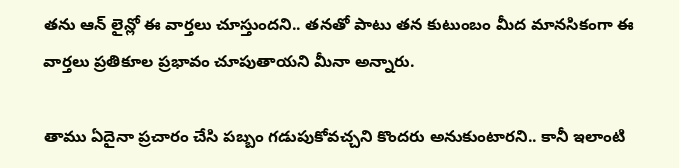త‌ను ఆన్ లైన్లో ఈ వార్త‌లు చూస్తుంద‌ని.. త‌న‌తో పాటు త‌న కుటుంబం మీద మాన‌సికంగా ఈ వార్త‌లు ప్ర‌తికూల ప్ర‌భావం చూపుతాయ‌ని మీనా అన్నారు.

తాము ఏదైనా ప్ర‌చారం చేసి ప‌బ్బం గ‌డుపుకోవ‌చ్చ‌ని కొంద‌రు అనుకుంటార‌ని.. కానీ ఇలాంటి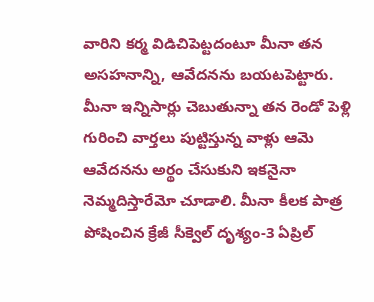వారిని క‌ర్మ విడిచిపెట్ట‌దంటూ మీనా త‌న అస‌హ‌నాన్ని, ఆవేద‌న‌ను బ‌య‌ట‌పెట్టారు. మీనా ఇన్నిసార్లు చెబుతున్నా త‌న రెండో పెళ్లి గురించి వార్త‌లు పుట్టిస్తున్న వాళ్లు ఆమె ఆవేద‌న‌ను అర్థం చేసుకుని ఇక‌నైనా నెమ్మ‌దిస్తారేమో చూడాలి. మీనా కీల‌క పాత్ర పోషించిన క్రేజీ సీక్వెల్ దృశ్యం-3 ఏప్రిల్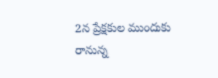2న ప్రేక్ష‌కుల ముందుకు రానున్న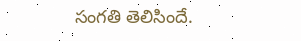సంగ‌తి తెలిసిందే.